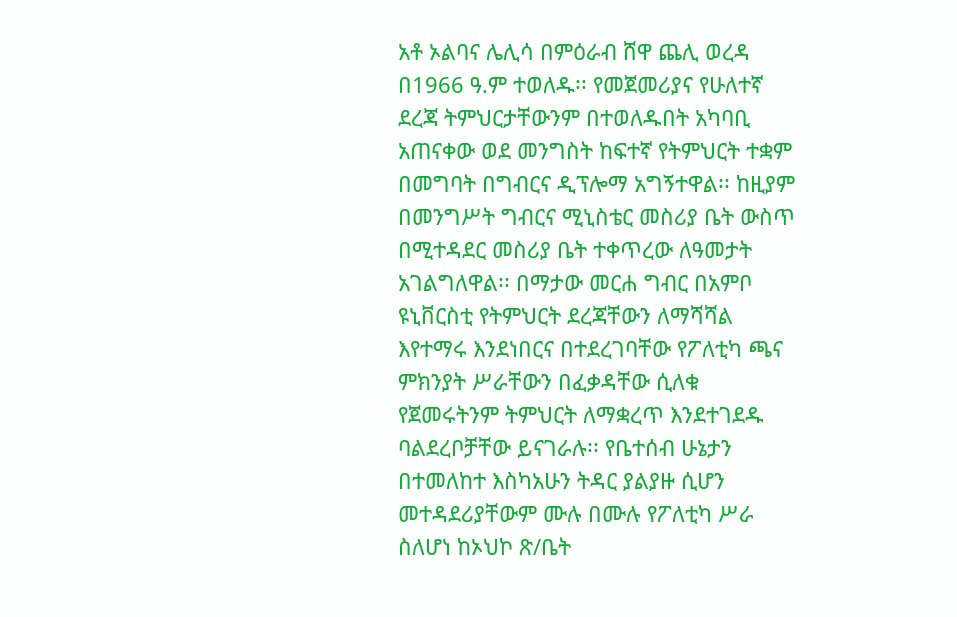አቶ ኦልባና ሌሊሳ በምዕራብ ሸዋ ጨሊ ወረዳ በ1966 ዓ.ም ተወለዱ፡፡ የመጀመሪያና የሁለተኛ ደረጃ ትምህርታቸውንም በተወለዱበት አካባቢ አጠናቀው ወደ መንግስት ከፍተኛ የትምህርት ተቋም በመግባት በግብርና ዲፕሎማ አግኝተዋል፡፡ ከዚያም በመንግሥት ግብርና ሚኒስቴር መስሪያ ቤት ውስጥ በሚተዳደር መስሪያ ቤት ተቀጥረው ለዓመታት አገልግለዋል፡፡ በማታው መርሐ ግብር በአምቦ ዩኒቨርስቲ የትምህርት ደረጃቸውን ለማሻሻል እየተማሩ እንደነበርና በተደረገባቸው የፖለቲካ ጫና ምክንያት ሥራቸውን በፈቃዳቸው ሲለቁ የጀመሩትንም ትምህርት ለማቋረጥ እንደተገደዱ ባልደረቦቻቸው ይናገራሉ፡፡ የቤተሰብ ሁኔታን በተመለከተ እስካአሁን ትዳር ያልያዙ ሲሆን መተዳደሪያቸውም ሙሉ በሙሉ የፖለቲካ ሥራ ስለሆነ ከኦህኮ ጽ/ቤት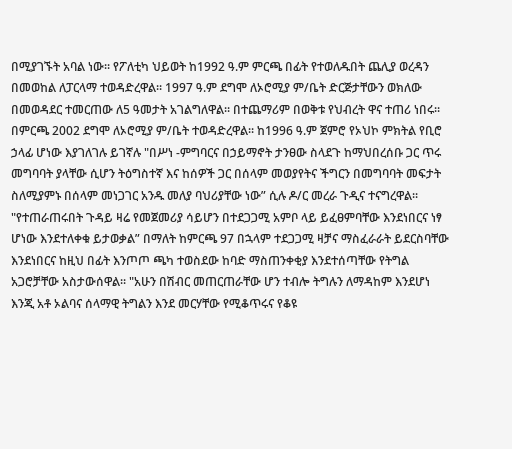በሚያገኙት አባል ነው፡፡ የፖለቲካ ህይወት ከ1992 ዓ.ም ምርጫ በፊት የተወለዱበት ጨሊያ ወረዳን በመወከል ለፓርላማ ተወዳድረዋል፡፡ 1997 ዓ.ም ደግሞ ለኦሮሚያ ም/ቤት ድርጅታቸውን ወክለው በመወዳደር ተመርጠው ለ5 ዓመታት አገልግለዋል፡፡ በተጨማሪም በወቅቱ የህብረት ዋና ተጠሪ ነበሩ፡፡ በምርጫ 2002 ደግሞ ለኦሮሚያ ም/ቤት ተወዳድረዋል፡፡ ከ1996 ዓ.ም ጀምሮ የኦህኮ ምክትል የቢሮ ኃላፊ ሆነው እያገለገሉ ይገኛሉ "በሥነ -ምግባርና በኃይማኖት ታንፀው ስላደጉ ከማህበረሰቡ ጋር ጥሩ መግባባት ያላቸው ሲሆን ትዕግስተኛ እና ከሰዎች ጋር በሰላም መወያየትና ችግርን በመግባባት መፍታት ስለሚያምኑ በሰላም መነጋገር አንዱ መለያ ባህሪያቸው ነው” ሲሉ ዶ/ር መረራ ጉዲና ተናግረዋል፡፡ "የተጠራጠሩበት ጉዳይ ዛሬ የመጀመሪያ ሳይሆን በተደጋጋሚ አምቦ ላይ ይፈፀምባቸው እንደነበርና ነፃ ሆነው እንደተለቀቁ ይታወቃል” በማለት ከምርጫ 97 በኋላም ተደጋጋሚ ዛቻና ማስፈራራት ይደርስባቸው እንደነበርና ከዚህ በፊት እንጦጦ ጫካ ተወስደው ከባድ ማስጠንቀቂያ እንደተሰጣቸው የትግል አጋሮቻቸው አስታውሰዋል፡፡ "አሁን በሽብር መጠርጠራቸው ሆን ተብሎ ትግሉን ለማዳከም እንደሆነ እንጂ አቶ ኦልባና ሰላማዊ ትግልን እንደ መርሃቸው የሚቆጥሩና የቆዩ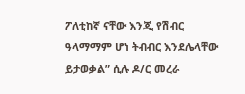ፖለቲከኛ ናቸው እንጂ የሽብር ዓላማማም ሆነ ትብብር እንደሌላቸው ይታወቃል” ሲሉ ዶ/ር መረራ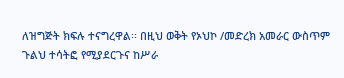ለዝግጅት ክፍሉ ተናግረዋል፡፡ በዚህ ወቅት የኦህኮ /መድረክ አመራር ውስጥም ጉልህ ተሳትፎ የሚያደርጉና ከሥራ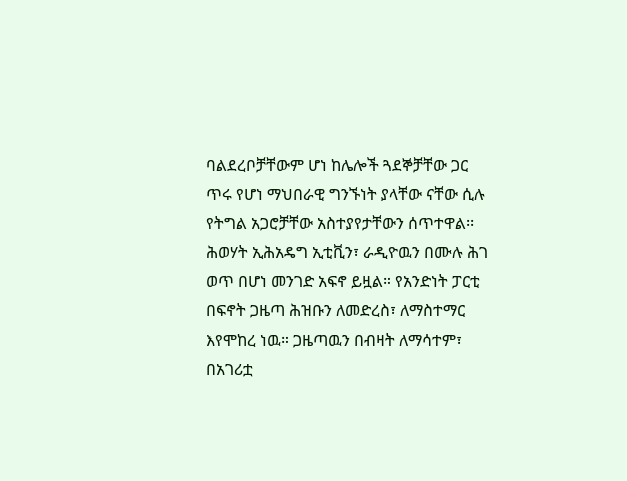ባልደረቦቻቸውም ሆነ ከሌሎች ጓደኞቻቸው ጋር ጥሩ የሆነ ማህበራዊ ግንኙነት ያላቸው ናቸው ሲሉ የትግል አጋሮቻቸው አስተያየታቸውን ሰጥተዋል፡፡ ሕወሃት ኢሕአዴግ ኢቲቪን፣ ራዲዮዉን በሙሉ ሕገ ወጥ በሆነ መንገድ አፍኖ ይዟል። የአንድነት ፓርቲ በፍኖት ጋዜጣ ሕዝቡን ለመድረስ፣ ለማስተማር እየሞከረ ነዉ። ጋዜጣዉን በብዛት ለማሳተም፣ በአገሪቷ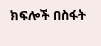ክፍሎች በስፋት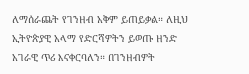ለማሰራጨት የገንዘብ አቅም ይጠይቃል። ለዚህ ኢትዮጵያዊ አላማ የድርሻዎትን ይወጡ ዘንድ አገራዊ ጥሪ እናቀርባለን። በገንዘብዎት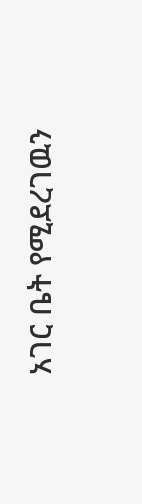አገር ቤት የሚደረገዉን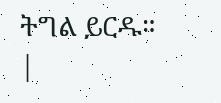ትግል ይርዱ።
|